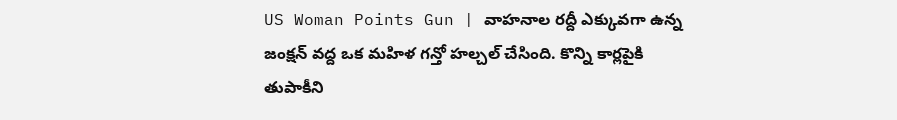US Woman Points Gun | వాహనాల రద్దీ ఎక్కువగా ఉన్న జంక్షన్ వద్ద ఒక మహిళ గన్తో హల్చల్ చేసింది. కొన్ని కార్లపైకి తుపాకీని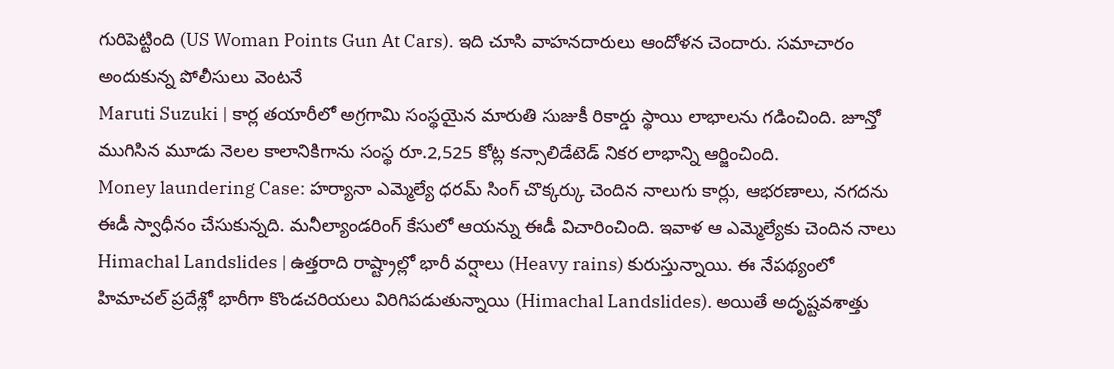గురిపెట్టింది (US Woman Points Gun At Cars). ఇది చూసి వాహనదారులు ఆందోళన చెందారు. సమాచారం అందుకున్న పోలీసులు వెంటనే
Maruti Suzuki | కార్ల తయారీలో అగ్రగామి సంస్థయైన మారుతి సుజుకీ రికార్డు స్థాయి లాభాలను గడించింది. జూన్తో ముగిసిన మూడు నెలల కాలానికిగాను సంస్థ రూ.2,525 కోట్ల కన్సాలిడేటెడ్ నికర లాభాన్ని ఆర్జించింది.
Money laundering Case: హర్యానా ఎమ్మెల్యే ధరమ్ సింగ్ చొక్కర్కు చెందిన నాలుగు కార్లు, ఆభరణాలు, నగదను ఈడీ స్వాధీనం చేసుకున్నది. మనీల్యాండరింగ్ కేసులో ఆయన్ను ఈడీ విచారించింది. ఇవాళ ఆ ఎమ్మెల్యేకు చెందిన నాలు
Himachal Landslides | ఉత్తరాది రాష్ట్రాల్లో భారీ వర్షాలు (Heavy rains) కురుస్తున్నాయి. ఈ నేపథ్యంలో హిమాచల్ ప్రదేశ్లో భారీగా కొండచరియలు విరిగిపడుతున్నాయి (Himachal Landslides). అయితే అదృష్టవశాత్తు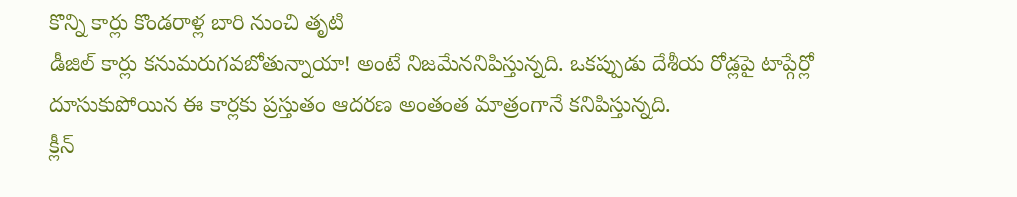కొన్ని కార్లు కొండరాళ్ల బారి నుంచి తృటి
డీజిల్ కార్లు కనుమరుగవబోతున్నాయా! అంటే నిజమేననిపిస్తున్నది. ఒకప్పుడు దేశీయ రోడ్లపై టాప్గేర్లో దూసుకుపోయిన ఈ కార్లకు ప్రస్తుతం ఆదరణ అంతంత మాత్రంగానే కనిపిస్తున్నది.
క్లీన్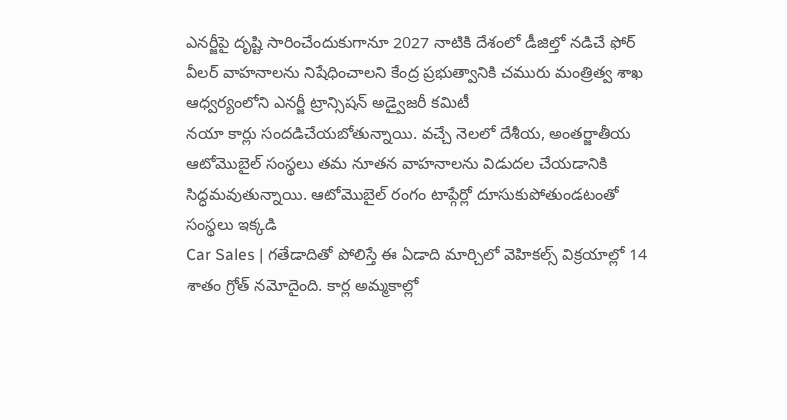ఎనర్జీపై దృష్టి సారించేందుకుగానూ 2027 నాటికి దేశంలో డీజిల్తో నడిచే ఫోర్ వీలర్ వాహనాలను నిషేధించాలని కేంద్ర ప్రభుత్వానికి చమురు మంత్రిత్వ శాఖ ఆధ్వర్యంలోని ఎనర్జీ ట్రాన్సిషన్ అడ్వైజరీ కమిటీ
నయా కార్లు సందడిచేయబోతున్నాయి. వచ్చే నెలలో దేశీయ, అంతర్జాతీయ ఆటోమొబైల్ సంస్థలు తమ నూతన వాహనాలను విడుదల చేయడానికి సిద్ధమవుతున్నాయి. ఆటోమొబైల్ రంగం టాప్గేర్లో దూసుకుపోతుండటంతో సంస్థలు ఇక్కడి
Car Sales | గతేడాదితో పోలిస్తే ఈ ఏడాది మార్చిలో వెహికల్స్ విక్రయాల్లో 14 శాతం గ్రోత్ నమోదైంది. కార్ల అమ్మకాల్లో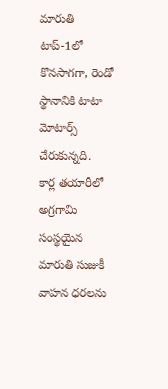మారుతి టాప్-1లో కొనసాగగా, రెండో స్థానానికి టాటా మోటార్స్ చేరుకున్నది.
కార్ల తయారీలో అగ్రగామి సంస్థయైన మారుతి సుజుకీ వాహన ధరలను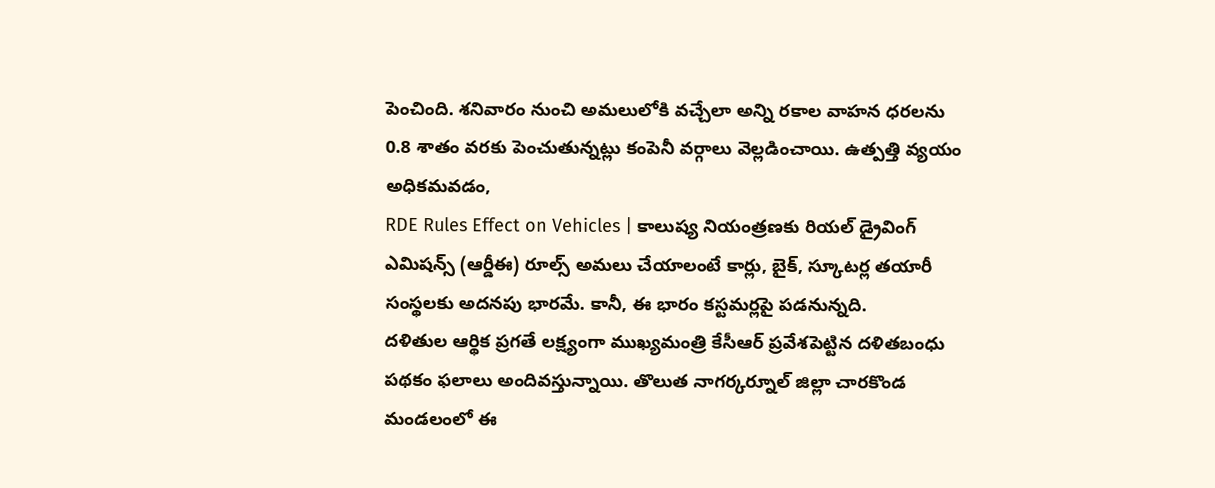పెంచింది. శనివారం నుంచి అమలులోకి వచ్చేలా అన్ని రకాల వాహన ధరలను 0.8 శాతం వరకు పెంచుతున్నట్లు కంపెనీ వర్గాలు వెల్లడించాయి. ఉత్పత్తి వ్యయం అధికమవడం,
RDE Rules Effect on Vehicles | కాలుష్య నియంత్రణకు రియల్ డ్రైవింగ్ ఎమిషన్స్ (ఆర్డీఈ) రూల్స్ అమలు చేయాలంటే కార్లు, బైక్, స్కూటర్ల తయారీ సంస్థలకు అదనపు భారమే. కానీ, ఈ భారం కస్టమర్లపై పడనున్నది.
దళితుల ఆర్థిక ప్రగతే లక్ష్యంగా ముఖ్యమంత్రి కేసీఆర్ ప్రవేశపెట్టిన దళితబంధు పథకం ఫలాలు అందివస్తున్నాయి. తొలుత నాగర్కర్నూల్ జిల్లా చారకొండ మండలంలో ఈ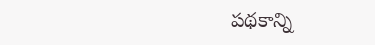పథకాన్ని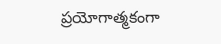ప్రయోగాత్మకంగా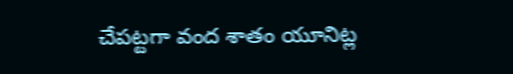చేపట్టగా వంద శాతం యూనిట్ల